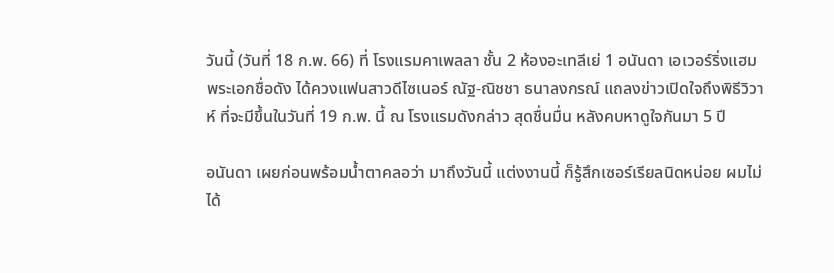วันนี้ (วันที่ 18 ก.พ. 66) ที่ โรงแรมคาเพลลา ชั้น 2 ห้องอะเทลีเย่ 1 อนันดา เอเวอร์ริ่งแฮม พระเอกชื่อดัง ได้ควงแฟนสาวดีไซเนอร์ ณัฐ-ณิชชา ธนาลงกรณ์ แถลงข่าวเปิดใจถึงพิธีวิวาห์ ที่จะมีขึ้นในวันที่ 19 ก.พ. นี้ ณ โรงแรมดังกล่าว สุดชื่นมื่น หลังคบหาดูใจกันมา 5 ปี

อนันดา เผยก่อนพร้อมน้ำตาคลอว่า มาถึงวันนี้ แต่งงานนี้ ก็รู้สึกเซอร์เรียลนิดหน่อย ผมไม่ได้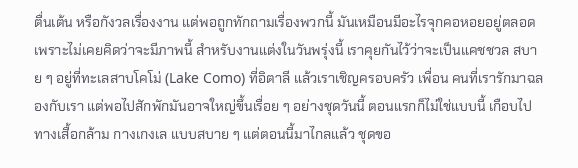ตื่นเต้น หรือกังวลเรื่องงาน แต่พอถูกทักถามเรื่องพวกนี้ มันเหมือนมีอะไรจุกคอหอยอยู่ตลอด เพราะไม่เคยคิดว่าจะมีภาพนี้ สำหรับงานแต่งในวันพรุ่งนี้ เราคุยกันไว้ว่าจะเป็นแคชชวล สบาย ๆ อยู่ที่ทะเลสาบโคโม่ (Lake Como) ที่อิตาลี แล้วเราเชิญครอบครัว เพื่อน คนที่เรารักมาฉลองกับเรา แต่พอไปสักพักมันอาจใหญ่ขึ้นเรื่อย ๆ อย่างชุดวันนี้ ตอนแรกก็ไม่ใช่แบบนี้ เกือบไปทางเสื้อกล้าม กางเกงเล แบบสบาย ๆ แต่ตอนนี้มาไกลแล้ว ชุดขอ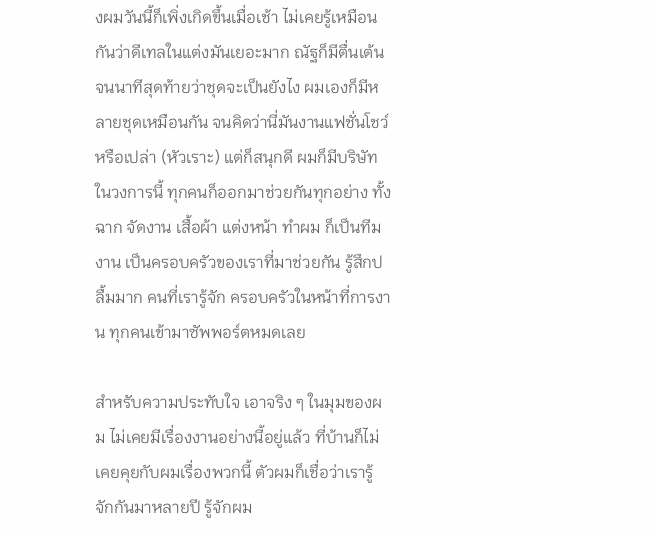งผมวันนี้ก็เพิ่งเกิดขึ้นเมื่อเช้า ไม่เคยรู้เหมือนกันว่าดีเทลในแต่งมันเยอะมาก ณัฐก็มีตื่นเต้นจนนาทีสุดท้ายว่าชุดจะเป็นยังไง ผมเองก็มีหลายชุดเหมือนกัน จนคิดว่านี่มันงานแฟชั่นโชว์หรือเปล่า (หัวเราะ) แต่ก็สนุกดี ผมก็มีบริษัทในวงการนี้ ทุกคนก็ออกมาช่วยกันทุกอย่าง ทั้ง ฉาก จัดงาน เสื้อผ้า แต่งหน้า ทำผม ก็เป็นทีมงาน เป็นครอบครัวของเราที่มาช่วยกัน รู้สึกปลื้มมาก คนที่เรารู้จัก ครอบครัวในหน้าที่การงาน ทุกคนเข้ามาซัพพอร์ตหมดเลย

สำหรับความประทับใจ เอาจริง ๆ ในมุมของผม ไม่เคยมีเรื่องงานอย่างนี้อยู่แล้ว ที่บ้านก็ไม่เคยคุยกับผมเรื่องพวกนี้ ตัวผมก็เชื่อว่าเรารู้จักกันมาหลายปี รู้จักผม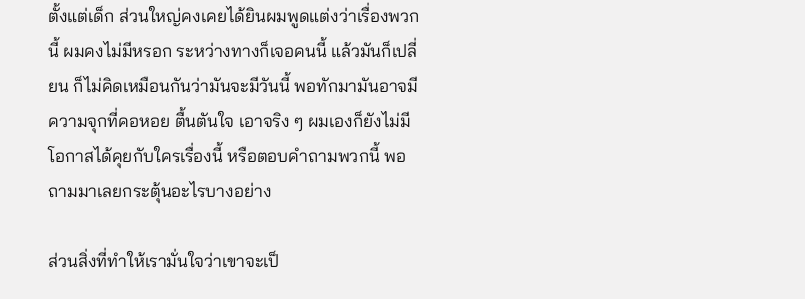ตั้งแต่เด็ก ส่วนใหญ่คงเคยได้ยินผมพูดแต่งว่าเรื่องพวกนี้ ผมคงไม่มีหรอก ระหว่างทางก็เจอคนนี้ แล้วมันก็เปลี่ยน ก็ไม่คิดเหมือนกันว่ามันจะมีวันนี้ พอทักมามันอาจมีความจุกที่คอหอย ตื้นตันใจ เอาจริง ๆ ผมเองก็ยังไม่มีโอกาสได้คุยกับใครเรื่องนี้ หรือตอบคำถามพวกนี้ พอถามมาเลยกระตุ้นอะไรบางอย่าง

ส่วนสิ่งที่ทำให้เรามั่นใจว่าเขาจะเป็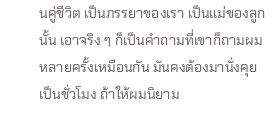นคู่ชีวิต เป็นภรรยาของเรา เป็นแม่ของลูกนั้น เอาจริง ๆ ก็เป็นคำถามที่เขาก็ถามผมหลายครั้งเหมือนกัน มันคงต้องมานั่งคุยเป็นชั่วโมง ถ้าให้ผมนิยาม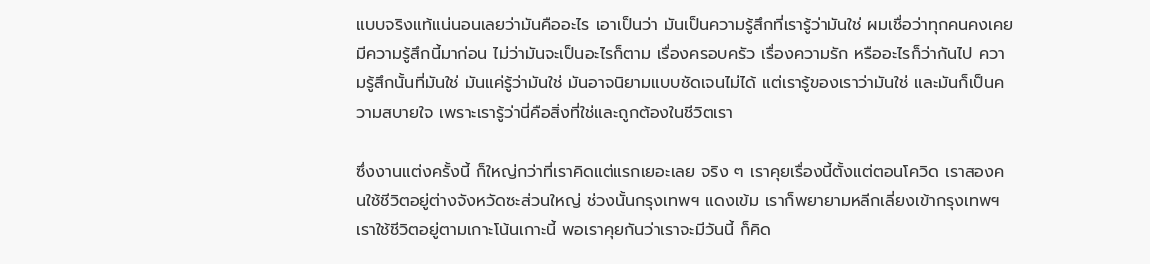แบบจริงแท้แน่นอนเลยว่ามันคืออะไร เอาเป็นว่า มันเป็นความรู้สึกที่เรารู้ว่ามันใช่ ผมเชื่อว่าทุกคนคงเคยมีความรู้สึกนี้มาก่อน ไม่ว่ามันจะเป็นอะไรก็ตาม เรื่องครอบครัว เรื่องความรัก หรืออะไรก็ว่ากันไป ความรู้สึกนั้นที่มันใช่ มันแค่รู้ว่ามันใช่ มันอาจนิยามแบบชัดเจนไม่ได้ แต่เรารู้ของเราว่ามันใช่ และมันก็เป็นความสบายใจ เพราะเรารู้ว่านี่คือสิ่งที่ใช่และถูกต้องในชีวิตเรา

ซึ่งงานแต่งครั้งนี้ ก็ใหญ่กว่าที่เราคิดแต่แรกเยอะเลย จริง ๆ เราคุยเรื่องนี้ตั้งแต่ตอนโควิด เราสองคนใช้ชีวิตอยู่ต่างจังหวัดซะส่วนใหญ่ ช่วงนั้นกรุงเทพฯ แดงเข้ม เราก็พยายามหลีกเลี่ยงเข้ากรุงเทพฯ เราใช้ชีวิตอยู่ตามเกาะโน้นเกาะนี้ พอเราคุยกันว่าเราจะมีวันนี้ ก็คิด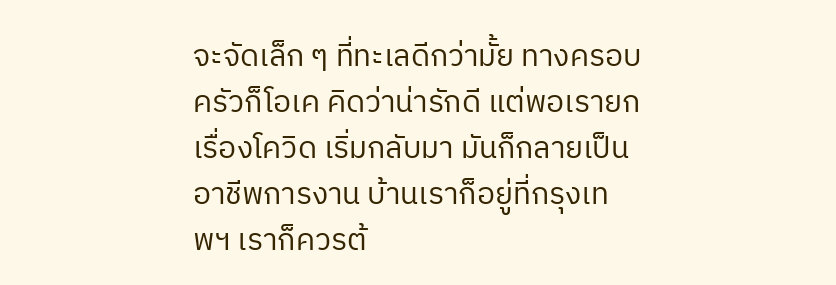จะจัดเล็ก ๆ ที่ทะเลดีกว่ามั้ย ทางครอบครัวก็โอเค คิดว่าน่ารักดี แต่พอเรายกเรื่องโควิด เริ่มกลับมา มันก็กลายเป็นอาชีพการงาน บ้านเราก็อยู่ที่กรุงเทพฯ เราก็ควรต้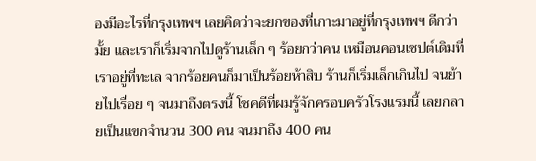องมีอะไรที่กรุงเทพฯ เลยคิดว่าจะยกของที่เกาะมาอยู่ที่กรุงเทพฯ ดีกว่ามั้ย และเราก็เริ่มจากไปดูร้านเล็ก ๆ ร้อยกว่าคน เหมือนคอนเซปต์เดิมที่เราอยู่ที่ทะเล จากร้อยคนก็มาเป็นร้อยห้าสิบ ร้านก็เริ่มเล็กเกินไป จนย้ายไปเรื่อย ๆ จนมาถึงตรงนี้ โชคดีที่ผมรู้จักครอบครัวโรงแรมนี้ เลยกลายเป็นแขกจำนวน 300 คน จนมาถึง 400 คน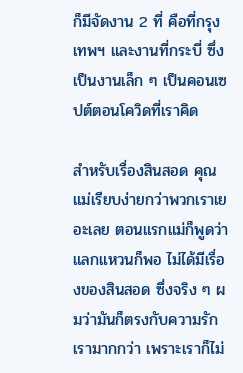ก็มีจัดงาน 2 ที่ คือที่กรุงเทพฯ และงานที่กระบี่ ซึ่งเป็นงานเล็ก ๆ เป็นคอนเซปต์ตอนโควิดที่เราคิด

สำหรับเรื่องสินสอด คุณแม่เรียบง่ายกว่าพวกเราเยอะเลย ตอนแรกแม่ก็พูดว่าแลกแหวนก็พอ ไม่ได้มีเรื่องของสินสอด ซึ่งจริง ๆ ผมว่ามันก็ตรงกับความรักเรามากกว่า เพราะเราก็ไม่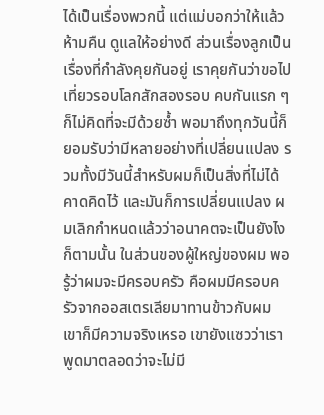ได้เป็นเรื่องพวกนี้ แต่แม่บอกว่าให้แล้วห้ามคืน ดูแลให้อย่างดี ส่วนเรื่องลูกเป็นเรื่องที่กำลังคุยกันอยู่ เราคุยกันว่าขอไปเที่ยวรอบโลกสักสองรอบ คบกันแรก ๆ ก็ไม่คิดที่จะมีด้วยซ้ำ พอมาถึงทุกวันนี้ก็ยอมรับว่ามีหลายอย่างที่เปลี่ยนแปลง รวมทั้งมีวันนี้สำหรับผมก็เป็นสิ่งที่ไม่ได้คาดคิดไว้ และมันก็การเปลี่ยนแปลง ผมเลิกกำหนดแล้วว่าอนาคตจะเป็นยังไง ก็ตามนั้น ในส่วนของผู้ใหญ่ของผม พอรู้ว่าผมจะมีครอบครัว คือผมมีครอบครัวจากออสเตรเลียมาทานข้าวกับผม เขาก็มีความจริงเหรอ เขายังแซวว่าเราพูดมาตลอดว่าจะไม่มี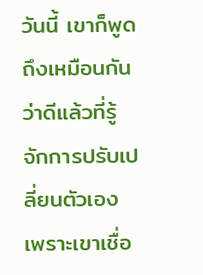วันนี้ เขาก็พูดถึงเหมือนกันว่าดีแล้วที่รู้จักการปรับเปลี่ยนตัวเอง เพราะเขาเชื่อ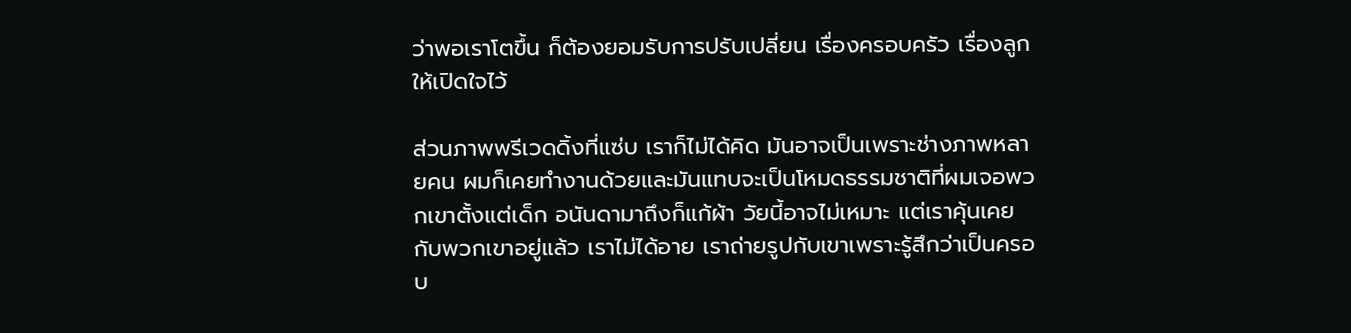ว่าพอเราโตขึ้น ก็ต้องยอมรับการปรับเปลี่ยน เรื่องครอบครัว เรื่องลูก ให้เปิดใจไว้

ส่วนภาพพรีเวดดิ้งที่แซ่บ เราก็ไม่ได้คิด มันอาจเป็นเพราะช่างภาพหลายคน ผมก็เคยทำงานด้วยและมันแทบจะเป็นโหมดธรรมชาติที่ผมเจอพวกเขาตั้งแต่เด็ก อนันดามาถึงก็แก้ผ้า วัยนี้อาจไม่เหมาะ แต่เราคุ้นเคยกับพวกเขาอยู่แล้ว เราไม่ได้อาย เราถ่ายรูปกับเขาเพราะรู้สึกว่าเป็นครอบ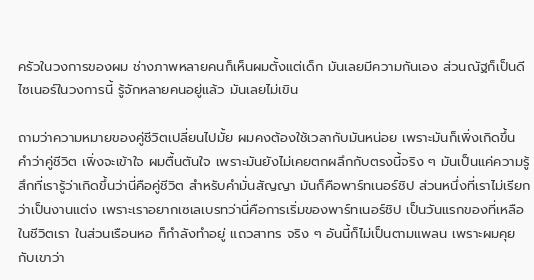ครัวในวงการของผม ช่างภาพหลายคนก็เห็นผมตั้งแต่เด็ก มันเลยมีความกันเอง ส่วนณัฐก็เป็นดีไซเนอร์ในวงการนี้ รู้จักหลายคนอยู่แล้ว มันเลยไม่เขิน

ถามว่าความหมายของคู่ชีวิตเปลี่ยนไปมั้ย ผมคงต้องใช้เวลากับมันหน่อย เพราะมันก็เพิ่งเกิดขึ้น คำว่าคู่ชีวิต เพิ่งจะเข้าใจ ผมตื้นตันใจ เพราะมันยังไม่เคยตกผลึกกับตรงนี้จริง ๆ มันเป็นแค่ความรู้สึกที่เรารู้ว่าเกิดขึ้นว่านี่คือคู่ชีวิต สำหรับคำมั่นสัญญา มันก็คือพาร์ทเนอร์ชิป ส่วนหนึ่งที่เราไม่เรียกว่าเป็นงานแต่ง เพราะเราอยากเซเลเบรทว่านี่คือการเริ่มของพาร์ทเนอร์ชิป เป็นวันแรกของที่เหลือในชีวิตเรา ในส่วนเรือนหอ ก็กำลังทำอยู่ แถวสาทร จริง ๆ อันนี้ก็ไม่เป็นตามแพลน เพราะผมคุยกับเขาว่า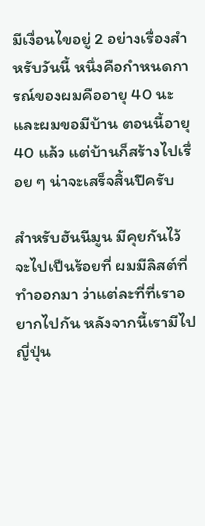มีเงื่อนไขอยู่ 2 อย่างเรื่องสำหรับวันนี้ หนึ่งคือกำหนดการณ์ของผมคืออายุ 40 นะ และผมขอมีบ้าน ตอนนี้อายุ 40 แล้ว แต่บ้านก็สร้างไปเรื่อย ๆ น่าจะเสร็จสิ้นปีครับ

สำหรับฮันนีมูน มีคุยกันไว้จะไปเป็นร้อยที่ ผมมีลิสต์ที่ทำออกมา ว่าแต่ละที่ที่เราอยากไปกัน หลังจากนี้เรามีไปญี่ปุ่น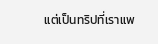แต่เป็นทริปที่เราแพ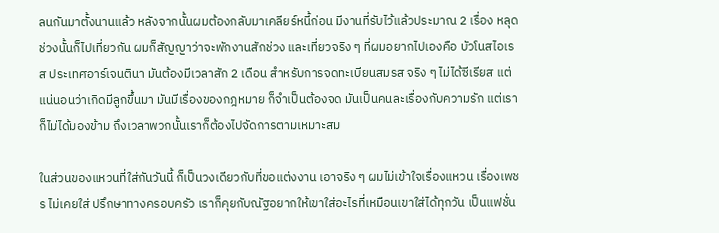ลนกันมาตั้งนานแล้ว หลังจากนั้นผมต้องกลับมาเคลียร์หนี้ก่อน มีงานที่รับไว้แล้วประมาณ 2 เรื่อง หลุดช่วงนั้นก็ไปเที่ยวกัน ผมก็สัญญาว่าจะพักงานสักช่วง และเที่ยวจริง ๆ ที่ผมอยากไปเองคือ บัวโนสไอเรส ประเทศอาร์เจนตินา มันต้องมีเวลาสัก 2 เดือน สำหรับการจดทะเบียนสมรส จริง ๆ ไม่ได้ซีเรียส แต่แน่นอนว่าเกิดมีลูกขึ้นมา มันมีเรื่องของกฎหมาย ก็จำเป็นต้องจด มันเป็นคนละเรื่องกับความรัก แต่เราก็ไม่ได้มองข้าม ถึงเวลาพวกนั้นเราก็ต้องไปจัดการตามเหมาะสม

ในส่วนของแหวนที่ใส่กันวันนี้ ก็เป็นวงเดียวกับที่ขอแต่งงาน เอาจริง ๆ ผมไม่เข้าใจเรื่องแหวน เรื่องเพชร ไม่เคยใส่ ปรึกษาทางครอบครัว เราก็คุยกับณัฐอยากให้เขาใส่อะไรที่เหมือนเขาใส่ได้ทุกวัน เป็นแฟชั่น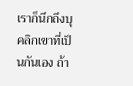เราก็นึกถึงบุคลิกเขาที่เป็นกันเอง ถ้า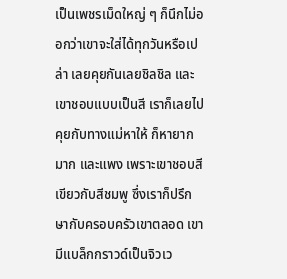เป็นเพชรเม็ดใหญ่ ๆ ก็นึกไม่ออกว่าเขาจะใส่ได้ทุกวันหรือเปล่า เลยคุยกันเลยชิลชิล และเขาชอบแบบเป็นสี เราก็เลยไปคุยกับทางแม่หาให้ ก็หายากมาก และแพง เพราะเขาชอบสีเขียวกับสีชมพู ซึ่งเราก็ปรึกษากับครอบครัวเขาตลอด เขามีแบล็กกราวด์เป็นจิวเว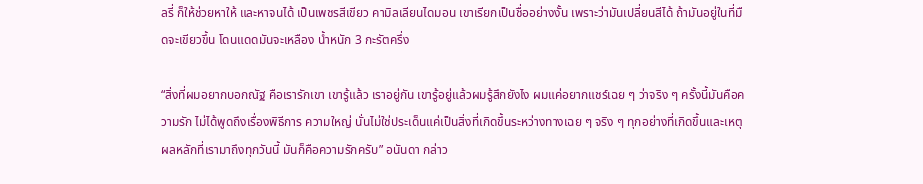ลรี่ ก็ให้ช่วยหาให้ และหาจนได้ เป็นเพชรสีเขียว คามิลเลียนไดมอน เขาเรียกเป็นชื่ออย่างงั้น เพราะว่ามันเปลี่ยนสีได้ ถ้ามันอยู่ในที่มืดจะเขียวขึ้น โดนแดดมันจะเหลือง น้ำหนัก 3 กะรัตครึ่ง

“สิ่งที่ผมอยากบอกณัฐ คือเรารักเขา เขารู้แล้ว เราอยู่กัน เขารู้อยู่แล้วผมรู้สึกยังไง ผมแค่อยากแชร์เฉย ๆ ว่าจริง ๆ ครั้งนี้มันคือความรัก ไม่ได้พูดถึงเรื่องพิธีการ ความใหญ่ นั่นไม่ใช่ประเด็นแค่เป็นสิ่งที่เกิดขึ้นระหว่างทางเฉย ๆ จริง ๆ ทุกอย่างที่เกิดขึ้นและเหตุผลหลักที่เรามาถึงทุกวันนี้ มันก็คือความรักครับ” อนันดา กล่าว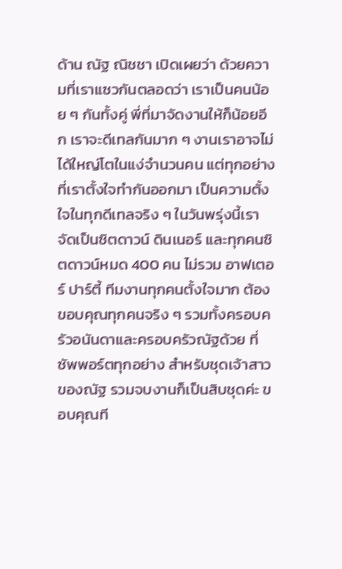ด้าน ณัฐ ณิชชา เปิดเผยว่า ด้วยความที่เราแซวกันตลอดว่า เราเป็นคนน้อย ๆ กันทั้งคู่ พี่ที่มาจัดงานให้ก็น้อยอีก เราจะดีเทลกันมาก ๆ งานเราอาจไม่ได้ใหญ่โตในแง่จำนวนคน แต่ทุกอย่างที่เราตั้งใจทำกันออกมา เป็นความตั้งใจในทุกดีเทลจริง ๆ ในวันพรุ่งนี้เราจัดเป็นซิตดาวน์ ดินเนอร์ และทุกคนซิตดาวน์หมด 400 คน ไม่รวม อาฟเตอร์ ปาร์ตี้ ทีมงานทุกคนตั้งใจมาก ต้องขอบคุณทุกคนจริง ๆ รวมทั้งครอบครัวอนันดาและครอบครัวณัฐด้วย ที่ซัพพอร์ตทุกอย่าง สำหรับชุดเจ้าสาวของณัฐ รวมจบงานก็เป็นสิบชุดค่ะ ขอบคุณที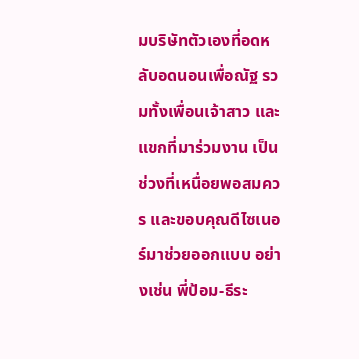มบริษัทตัวเองที่อดหลับอดนอนเพื่อณัฐ รวมทั้งเพื่อนเจ้าสาว และแขกที่มาร่วมงาน เป็นช่วงที่เหนื่อยพอสมควร และขอบคุณดีไซเนอร์มาช่วยออกแบบ อย่างเช่น พี่ป้อม-ธีระ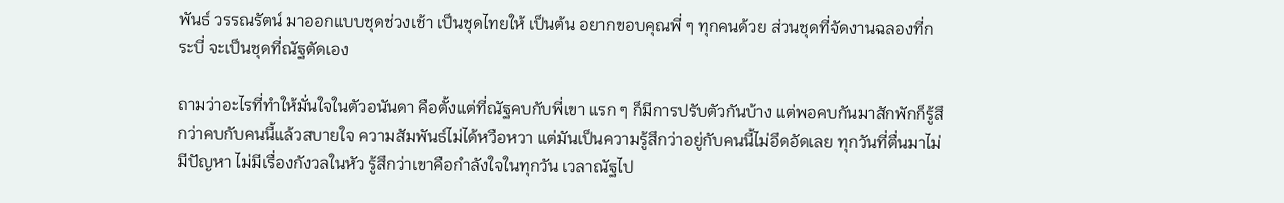พันธ์ วรรณรัตน์ มาออกแบบชุดช่วงเช้า เป็นชุดไทยให้ เป็นต้น อยากขอบคุณพี่ ๆ ทุกคนด้วย ส่วนชุดที่จัดงานฉลองที่กระบี่ จะเป็นชุดที่ณัฐตัดเอง

ถามว่าอะไรที่ทำให้มั่นใจในตัวอนันดา คือตั้งแต่ที่ณัฐคบกับพี่เขา แรก ๆ ก็มีการปรับตัวกันบ้าง แต่พอคบกันมาสักพักก็รู้สึกว่าคบกับคนนี้แล้วสบายใจ ความสัมพันธ์ไม่ได้หวือหวา แต่มันเป็นความรู้สึกว่าอยู่กับคนนี้ไม่อึดอัดเลย ทุกวันที่ตื่นมาไม่มีปัญหา ไม่มีเรื่องกังวลในหัว รู้สึกว่าเขาคือกำลังใจในทุกวัน เวลาณัฐไป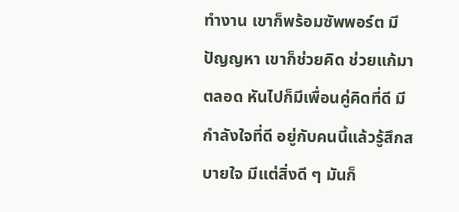ทำงาน เขาก็พร้อมซัพพอร์ต มีปัญญหา เขาก็ช่วยคิด ช่วยแก้มาตลอด หันไปก็มีเพื่อนคู่คิดที่ดี มีกำลังใจที่ดี อยู่กับคนนี้แล้วรู้สึกสบายใจ มีแต่สิ่งดี ๆ มันก็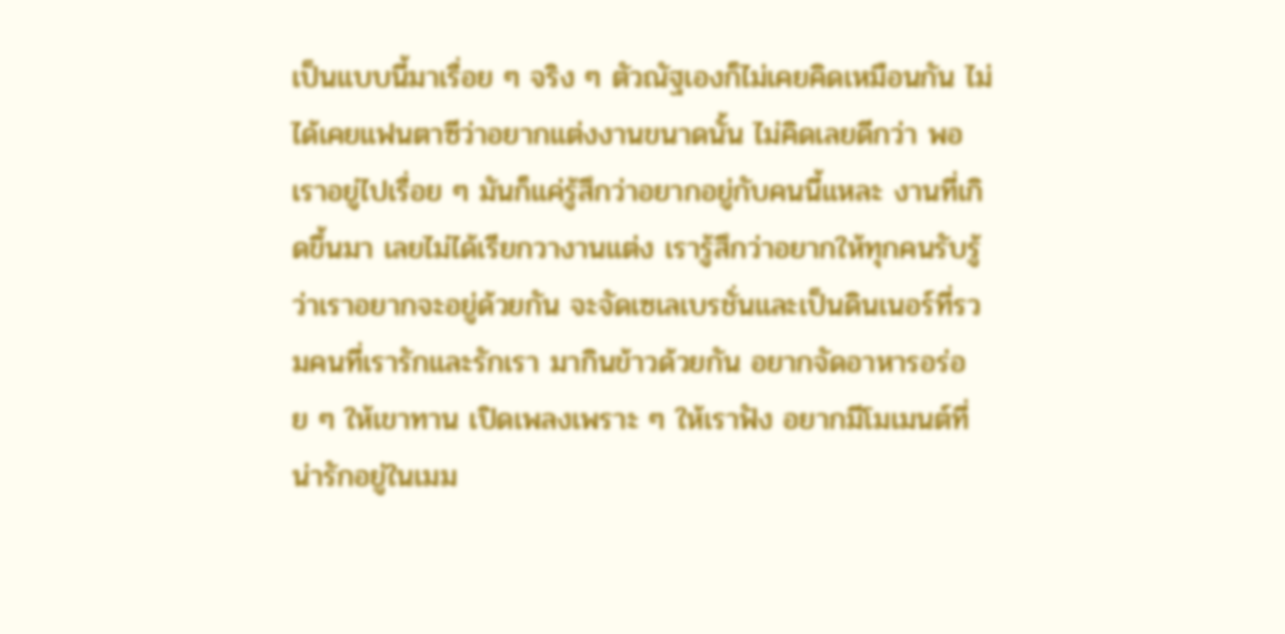เป็นแบบนี้มาเรื่อย ๆ จริง ๆ ตัวณัฐเองก็ไม่เคยคิดเหมือนกัน ไม่ได้เคยแฟนตาซีว่าอยากแต่งงานขนาดนั้น ไม่คิดเลยดีกว่า พอเราอยู่ไปเรื่อย ๆ มันก็แค่รู้สึกว่าอยากอยู่กับคนนี้แหละ งานที่เกิดขึ้นมา เลยไม่ได้เรียกวางานแต่ง เรารู้สึกว่าอยากให้ทุกคนรับรู้ว่าเราอยากจะอยู่ด้วยกัน จะจัดเซเลเบรชั่นและเป็นดินเนอร์ที่รวมคนที่เรารักและรักเรา มากินข้าวด้วยกัน อยากจัดอาหารอร่อย ๆ ให้เขาทาน เปิดเพลงเพราะ ๆ ให้เราฟัง อยากมีโมเมนต์ที่น่ารักอยู่ในเมม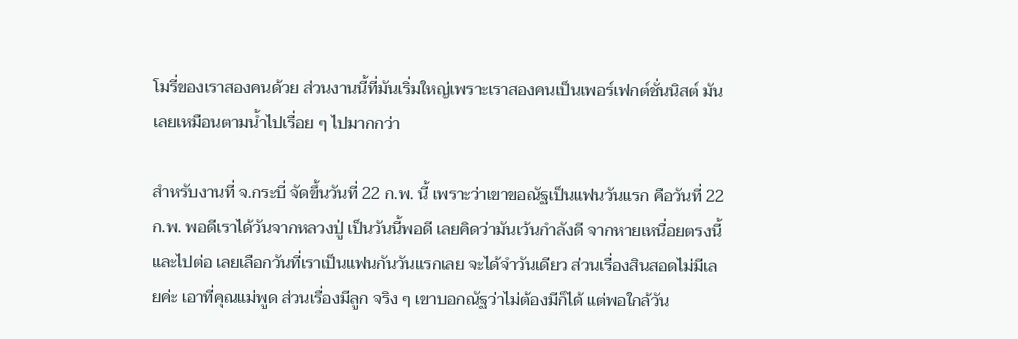โมรี่ของเราสองคนด้วย ส่วนงานนี้ที่มันเริ่มใหญ่เพราะเราสองคนเป็นเพอร์เฟกต์ชั่นนิสต์ มันเลยเหมือนตามน้ำไปเรื่อย ๆ ไปมากกว่า

สำหรับงานที่ จ.กระบี่ จัดขึ้นวันที่ 22 ก.พ. นี้ เพราะว่าเขาขอณัฐเป็นแฟนวันแรก คือวันที่ 22 ก.พ. พอดีเราได้วันจากหลวงปู่ เป็นวันนี้พอดี เลยคิดว่ามันเว้นกำลังดี จากหายเหนื่อยตรงนี้และไปต่อ เลยเลือกวันที่เราเป็นแฟนกันวันแรกเลย จะได้จำวันเดียว ส่วนเรื่องสินสอดไม่มีเลยค่ะ เอาที่คุณแม่พูด ส่วนเรื่องมีลูก จริง ๆ เขาบอกณัฐว่าไม่ต้องมีก็ได้ แต่พอใกล้วัน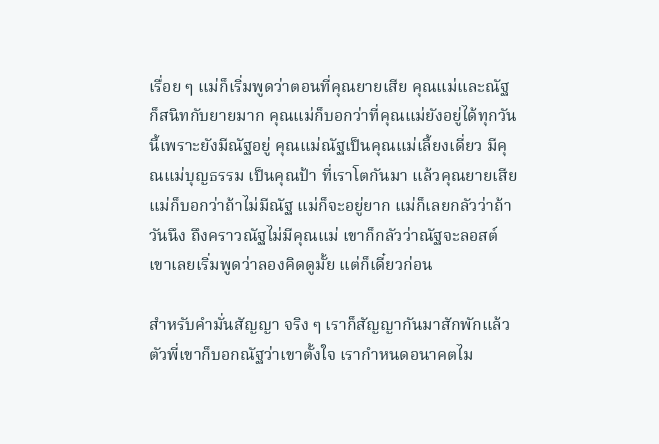เรื่อย ๆ แม่ก็เริ่มพูดว่าตอนที่คุณยายเสีย คุณแม่และณัฐ ก็สนิทกับยายมาก คุณแม่ก็บอกว่าที่คุณแม่ยังอยู่ได้ทุกวันนี้เพราะยังมีณัฐอยู่ คุณแม่ณัฐเป็นคุณแม่เลี้ยงเดี่ยว มีคุณแม่บุญธรรม เป็นคุณป้า ที่เราโตกันมา แล้วคุณยายเสีย แม่ก็บอกว่าถ้าไม่มีณัฐ แม่ก็จะอยู่ยาก แม่ก็เลยกลัวว่าถ้าวันนึง ถึงคราวณัฐไม่มีคุณแม่ เขาก็กลัวว่าณัฐจะลอสต์ เขาเลยเริ่มพูดว่าลองคิดดูมั้ย แต่ก็เดี๋ยวก่อน

สำหรับคำมั่นสัญญา จริง ๆ เราก็สัญญากันมาสักพักแล้ว ตัวพี่เขาก็บอกณัฐว่าเขาตั้งใจ เรากำหนดอนาคตไม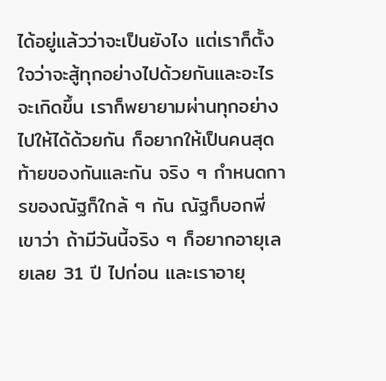ได้อยู่แล้วว่าจะเป็นยังไง แต่เราก็ตั้งใจว่าจะสู้ทุกอย่างไปด้วยกันและอะไรจะเกิดขึ้น เราก็พยายามผ่านทุกอย่างไปให้ได้ด้วยกัน ก็อยากให้เป็นคนสุดท้ายของกันและกัน จริง ๆ กำหนดการของณัฐก็ใกล้ ๆ กัน ณัฐก็บอกพี่เขาว่า ถ้ามีวันนี้จริง ๆ ก็อยากอายุเลยเลย 31 ปี ไปก่อน และเราอายุ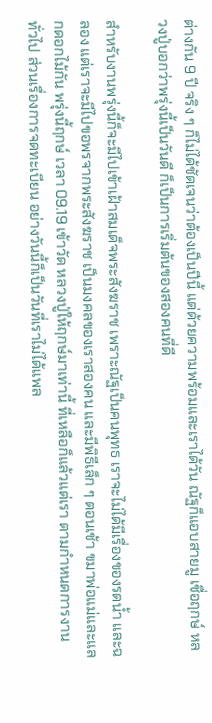ต่างกัน 9 ปี จริง ๆ ก็ไม่ได้ชัดเจนว่าต้องเป็นปีนี้ แต่ด้วยความพร้อมและเราได้วัน ณัฐก็แอบสายมู เชื่อฤกษ์ หลวงปู่บอกว่าพรุ่งนี้เป็นวันดี ก็เป็นการเริ่มต้นของสองคนที่ดี

สำหรับงานพรุ่งนี้ก็จะมีไปเข้าเฝ้าสมเด็จพระสังฆราช เพราะณัฐเป็นคนพุทธ เราจะไม่ได้มีเรื่องของรดน้ำ และฉลอง แต่เราจะมีไปขอพรจากพระสังฆราช เป็นมงคลของเราสองคน และมีพิธีเล็ก ๆ ตอนเช้า ขมาพ่อแม่และแลกดอกไม้กัน พรุ่งนี้ฤกษ์ เวลา 09.19 เข้าวัด หลวงปู่ให้ฤกษ์มาเท่านี้ ที่เหลือก็แล้วแต่เรา ตามกำหนดการงานทั่วไป ส่วนเรื่องการจดทะเบียน อย่างวันนี้ก็เป็นวันที่เราไม่ได้แพล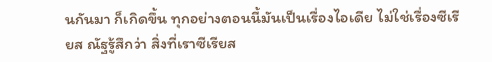นกันมา ก็เกิดขึ้น ทุกอย่างตอนนี้มันเป็นเรื่องไอเดีย ไม่ใช่เรื่องซีเรียส ณัฐรู้สึกว่า สิ่งที่เราซีเรียส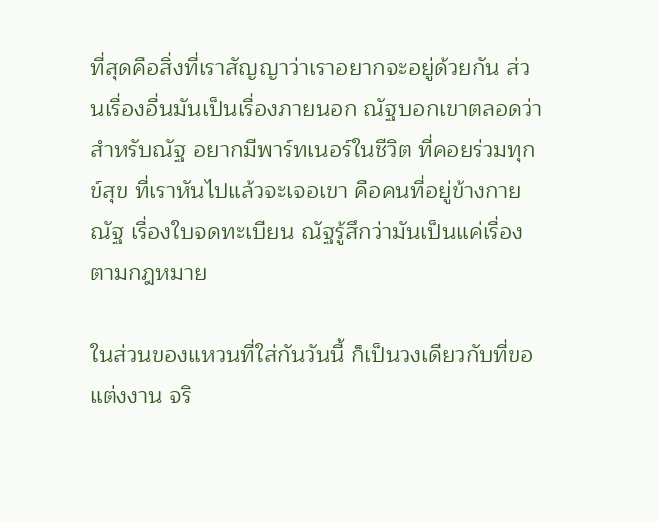ที่สุดคือสิ่งที่เราสัญญาว่าเราอยากจะอยู่ด้วยกัน ส่วนเรื่องอื่นมันเป็นเรื่องภายนอก ณัฐบอกเขาตลอดว่า สำหรับณัฐ อยากมีพาร์ทเนอร์ในชีวิต ที่คอยร่วมทุกข์สุข ที่เราหันไปแล้วจะเจอเขา คือคนที่อยู่ข้างกายณัฐ เรื่องใบจดทะเบียน ณัฐรู้สึกว่ามันเป็นแค่เรื่องตามกฎหมาย

ในส่วนของแหวนที่ใส่กันวันนี้ ก็เป็นวงเดียวกับที่ขอแต่งงาน จริ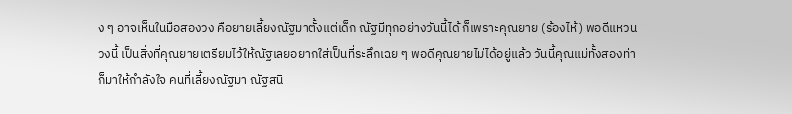ง ๆ อาจเห็นในมือสองวง คือยายเลี้ยงณัฐมาตั้งแต่เด็ก ณัฐมีทุกอย่างวันนี้ได้ ก็เพราะคุณยาย (ร้องไห้) พอดีแหวนวงนี้ เป็นสิ่งที่คุณยายเตรียมไว้ให้ณัฐเลยอยากใส่เป็นที่ระลึกเฉย ๆ พอดีคุณยายไม่ได้อยู่แล้ว วันนี้คุณแม่ทั้งสองท่าก็มาให้กำลังใจ คนที่เลี้ยงณัฐมา ณัฐสนิ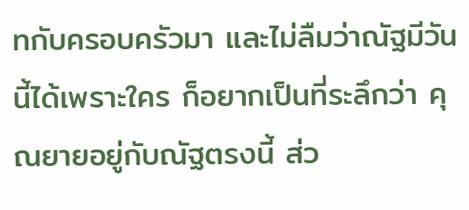ทกับครอบครัวมา และไม่ลืมว่าณัฐมีวันนี้ได้เพราะใคร ก็อยากเป็นที่ระลึกว่า คุณยายอยู่กับณัฐตรงนี้ ส่ว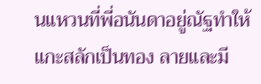นแหวนที่พี่อนันดาอยู่ณัฐทำให้ แกะสลักเป็นทอง ลายและมี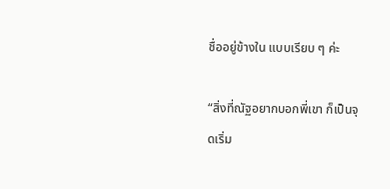ชื่ออยู่ข้างใน แบบเรียบ ๆ ค่ะ

“สิ่งที่ณัฐอยากบอกพี่เขา ก็เป็นจุดเริ่ม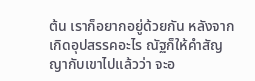ต้น เราก็อยากอยู่ด้วยกัน หลังจากเกิดอุปสรรคอะไร ณัฐก็ให้คำสัญญากับเขาไปแล้วว่า จะอ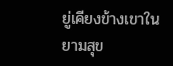ยู่เคียงข้างเขาในยามสุข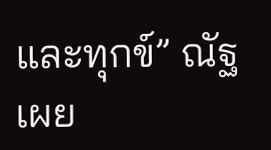และทุกข์” ณัฐ เผย